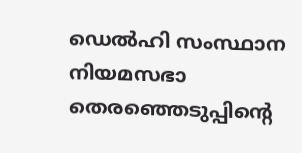ഡെൽഹി സംസ്ഥാന നിയമസഭാ തെരഞ്ഞെടുപ്പിൻ്റെ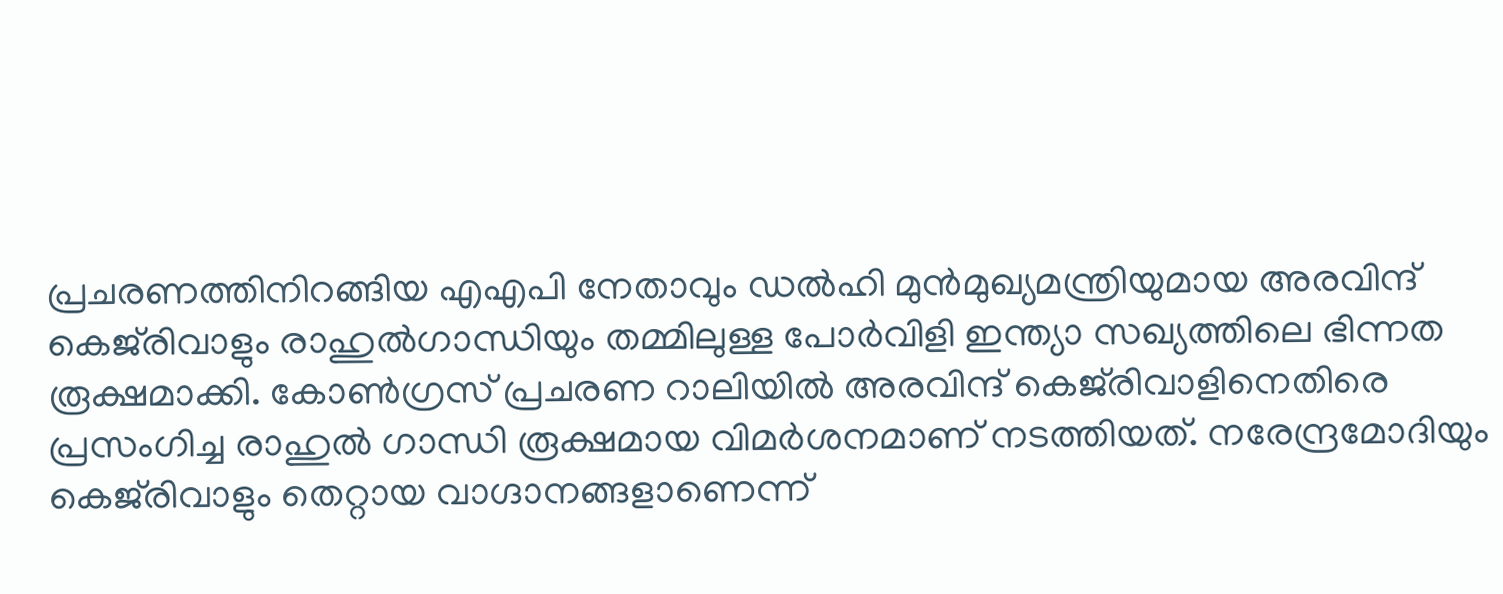പ്രചരണത്തിനിറങ്ങിയ എഎപി നേതാവും ഡൽഹി മുൻമുഖ്യമന്ത്രിയുമായ അരവിന്ദ് കെജ്‌രിവാളും രാഹുൽഗാന്ധിയും തമ്മിലുള്ള പോർവിളി ഇന്ത്യാ സഖ്യത്തിലെ ഭിന്നത രൂക്ഷമാക്കി. കോൺഗ്രസ് പ്രചരണ റാലിയിൽ അരവിന്ദ് കെജ്‌രിവാളിനെതിരെ പ്രസംഗിച്ച രാഹുൽ ഗാന്ധി രൂക്ഷമായ വിമർശനമാണ് നടത്തിയത്. നരേന്ദ്രമോദിയും കെജ്‌രിവാളും തെറ്റായ വാഗ്ദാനങ്ങളാണെന്ന്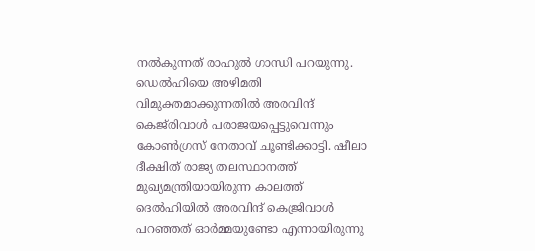നൽകുന്നത് രാഹുൽ ഗാന്ധി പറയുന്നു. ഡെൽഹിയെ അഴിമതി വിമുക്തമാക്കുന്നതിൽ അരവിന്ദ് കെജ്‌രിവാൾ പരാജയപ്പെട്ടുവെന്നും കോൺഗ്രസ് നേതാവ് ചൂണ്ടിക്കാട്ടി. ഷീലാ ദീക്ഷിത് രാജ്യ തലസ്ഥാനത്ത് മുഖ്യമന്ത്രിയായിരുന്ന കാലത്ത് ദെൽഹിയിൽ അരവിന്ദ് കെജ്രിവാൾ പറഞ്ഞത് ഓർമ്മയുണ്ടോ എന്നായിരുന്നു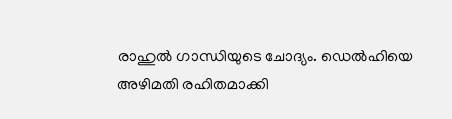രാഹുൽ ഗാന്ധിയുടെ ചോദ്യം. ഡെൽഹിയെ അഴിമതി രഹിതമാക്കി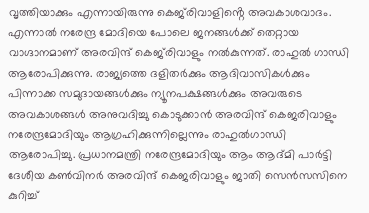വൃത്തിയാക്കും എന്നായിരുന്നു കെജ്‌രിവാളിൻ്റെ അവകാശവാദം. എന്നാൽ നരേന്ദ്ര മോദിയെ പോലെ ജനങ്ങൾക്ക് തെറ്റായ വാഗ്ദാനമാണ് അരവിന്ദ് കെജ്‌രിവാളും നൽകുന്നത്. രാഹുൽ ഗാന്ധി ആരോപിക്കുന്നു. രാജ്യത്തെ ദളിതർക്കും ആദിവാസികൾക്കും പിന്നാക്ക സമുദായങ്ങൾക്കും ന്യൂനപക്ഷങ്ങൾക്കും അവരുടെ അവകാശങ്ങൾ അനുവദിച്ചു കൊടുക്കാൻ അരവിന്ദ് കെജരിവാളും നരേന്ദ്രമോദിയും ആഗ്രഹിക്കുന്നില്ലെന്നും രാഹുൽഗാന്ധി ആരോപിച്ചു. പ്രധാനമന്ത്രി നരേന്ദ്രമോദിയും ആം ആദ്‌മി പാർട്ടി ദേശീയ കൺവിനർ അരവിന്ദ് കെജരിവാളും ജാതി സെൻസസിനെ കുറിച്ച്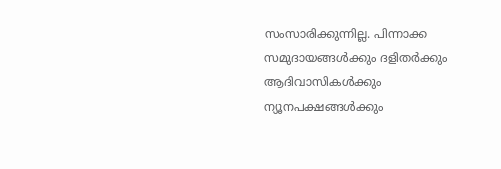സംസാരിക്കുന്നില്ല. പിന്നാക്ക സമുദായങ്ങൾക്കും ദളിതർക്കും ആദിവാസികൾക്കും ന്യൂനപക്ഷങ്ങൾക്കും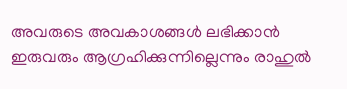അവരുടെ അവകാശങ്ങൾ ലഭിക്കാൻ ഇരുവരും ആഗ്രഹിക്കുന്നില്ലെന്നും രാഹുൽ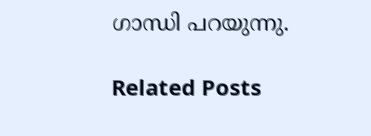ഗാന്ധി പറയുന്നു.

Related Posts